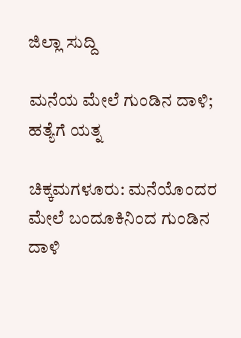ಜಿಲ್ಲಾ ಸುದ್ದಿ

ಮನೆಯ ಮೇಲೆ ಗುಂಡಿನ ದಾಳಿ; ಹತ್ಯೆಗೆ ಯತ್ನ

ಚಿಕ್ಕಮಗಳೂರು: ಮನೆಯೊಂದರ ಮೇಲೆ ಬಂದೂಕಿನಿಂದ ಗುಂಡಿನ ದಾಳಿ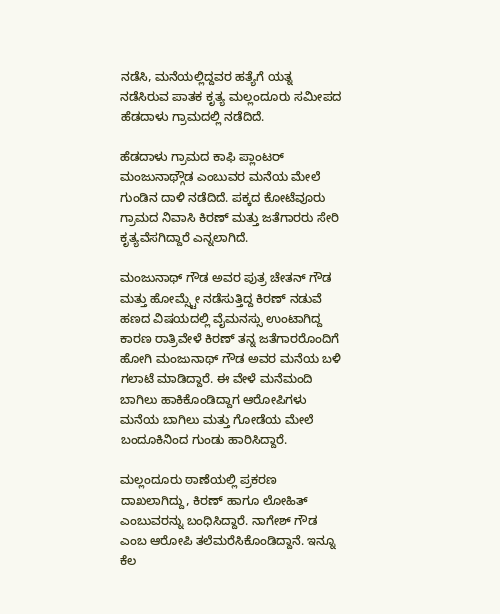ನಡೆಸಿ, ಮನೆಯಲ್ಲಿದ್ದವರ ಹತ್ಯೆಗೆ ಯತ್ನ ನಡೆಸಿರುವ ಪಾತಕ ಕೃತ್ಯ ಮಲ್ಲಂದೂರು ಸಮೀಪದ ಹೆಡದಾಳು ಗ್ರಾಮದಲ್ಲಿ ನಡೆದಿದೆ.

ಹೆಡದಾಳು ಗ್ರಾಮದ ಕಾಫಿ ಪ್ಲಾಂಟರ್ ಮಂಜುನಾಥ್ಗೌಡ ಎಂಬುವರ ಮನೆಯ ಮೇಲೆ ಗುಂಡಿನ ದಾಳಿ ನಡೆದಿದೆ. ಪಕ್ಕದ ಕೋಟೆವೂರು ಗ್ರಾಮದ ನಿವಾಸಿ ಕಿರಣ್ ಮತ್ತು ಜತೆಗಾರರು ಸೇರಿ ಕೃತ್ಯವೆಸಗಿದ್ದಾರೆ ಎನ್ನಲಾಗಿದೆ.

ಮಂಜುನಾಥ್ ಗೌಡ ಅವರ ಪುತ್ರ ಚೇತನ್ ಗೌಡ ಮತ್ತು ಹೋಮ್ಸ್ಟೇ ನಡೆಸುತ್ತಿದ್ದ ಕಿರಣ್ ನಡುವೆ ಹಣದ ವಿಷಯದಲ್ಲಿ ವೈಮನಸ್ಸು ಉಂಟಾಗಿದ್ದ ಕಾರಣ ರಾತ್ರಿವೇಳೆ ಕಿರಣ್ ತನ್ನ ಜತೆಗಾರರೊಂದಿಗೆ ಹೋಗಿ ಮಂಜುನಾಥ್ ಗೌಡ ಅವರ ಮನೆಯ ಬಳಿ ಗಲಾಟೆ ಮಾಡಿದ್ದಾರೆ. ಈ ವೇಳೆ ಮನೆಮಂದಿ ಬಾಗಿಲು ಹಾಕಿಕೊಂಡಿದ್ದಾಗ ಆರೋಪಿಗಳು ಮನೆಯ ಬಾಗಿಲು ಮತ್ತು ಗೋಡೆಯ ಮೇಲೆ ಬಂದೂಕಿನಿಂದ ಗುಂಡು ಹಾರಿಸಿದ್ದಾರೆ.

ಮಲ್ಲಂದೂರು ಠಾಣೆಯಲ್ಲಿ ಪ್ರಕರಣ ದಾಖಲಾಗಿದ್ದು, ಕಿರಣ್ ಹಾಗೂ ಲೋಹಿತ್ ಎಂಬುವರನ್ನು ಬಂಧಿಸಿದ್ದಾರೆ. ನಾಗೇಶ್ ಗೌಡ ಎಂಬ ಆರೋಪಿ ತಲೆಮರೆಸಿಕೊಂಡಿದ್ದಾನೆ. ಇನ್ನೂ ಕೆಲ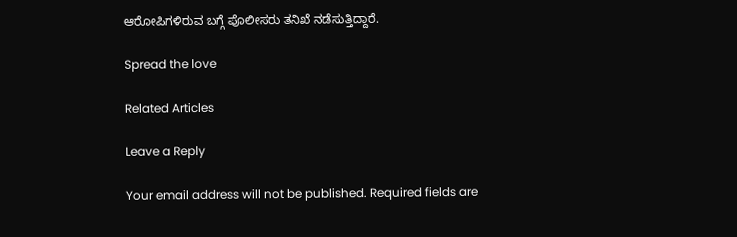ಆರೋಪಿಗಳಿರುವ ಬಗ್ಗೆ ಪೊಲೀಸರು ತನಿಖೆ ನಡೆಸುತ್ತಿದ್ದಾರೆ.

Spread the love

Related Articles

Leave a Reply

Your email address will not be published. Required fields are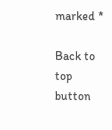marked *

Back to top button